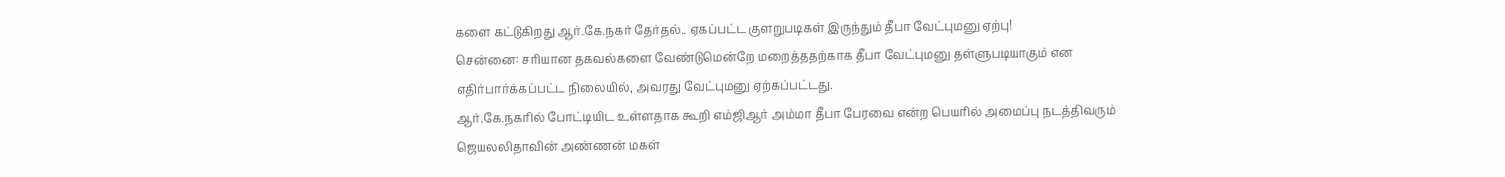களை கட்டுகிறது ஆர்.கே.நகர் தேர்தல்.. ஏகப்பட்ட குளறுபடிகள் இருந்தும் தீபா வேட்புமனு ஏற்பு!
சென்னை: சரியான தகவல்களை வேண்டுமென்றே மறைத்ததற்காக தீபா வேட்புமனு தள்ளுபடியாகும் என எதிர்பார்க்கப்பட்ட நிலையில், அவரது வேட்புமனு ஏற்கப்பட்டது.
ஆர்.கே.நகரில் போட்டியிட உள்ளதாக கூறி எம்ஜிஆர் அம்மா தீபா பேரவை என்ற பெயரில் அமைப்பு நடத்திவரும் ஜெயலலிதாவின் அண்ணன் மகள்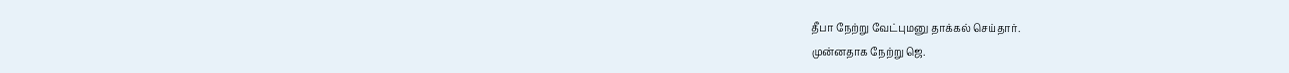தீபா நேற்று வேட்புமனு தாக்கல் செய்தார்.
முன்னதாக நேற்று ஜெ.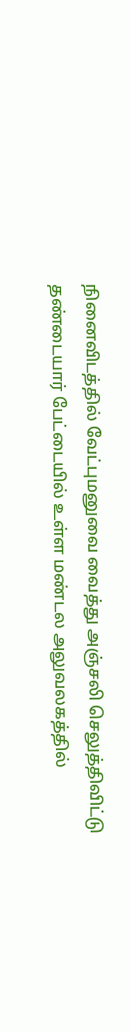நினைவிடத்தில் வேட்புமனுவை வைத்து அஞ்சலி செலுத்திவிட்டு தண்டையார் பேட்டையில் உள்ள மண்டல அலுவலகத்தில்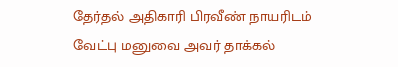தேர்தல் அதிகாரி பிரவீண் நாயரிடம் வேட்பு மனுவை அவர் தாக்கல்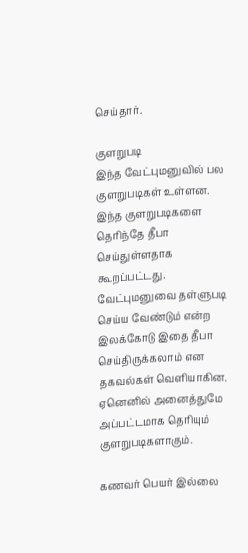செய்தார்.

குளறுபடி
இந்த வேட்புமனுவில் பல குளறுபடிகள் உள்ளன. இந்த குளறுபடிகளை தெரிந்தே தீபா செய்துள்ளதாக கூறப்பட்டது. வேட்புமனுவை தள்ளுபடி செய்ய வேண்டும் என்ற இலக்கோடு இதை தீபா செய்திருக்கலாம் என தகவல்கள் வெளியாகின. ஏனெனில் அனைத்துமே அப்பட்டமாக தெரியும் குளறுபடிகளாகும்.

கணவர் பெயர் இல்லை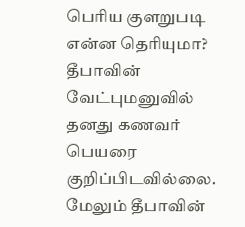பெரிய குளறுபடி என்ன தெரியுமா? தீபாவின் வேட்புமனுவில் தனது கணவர் பெயரை குறிப்பிடவில்லை. மேலும் தீபாவின்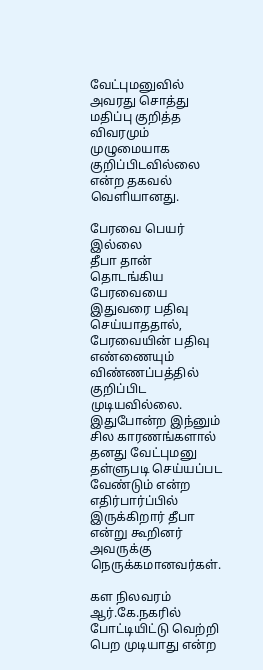வேட்புமனுவில் அவரது சொத்து மதிப்பு குறித்த விவரமும் முழுமையாக குறிப்பிடவில்லை என்ற தகவல் வெளியானது.

பேரவை பெயர் இல்லை
தீபா தான் தொடங்கிய பேரவையை இதுவரை பதிவு செய்யாததால், பேரவையின் பதிவு எண்ணையும் விண்ணப்பத்தில் குறிப்பிட முடியவில்லை. இதுபோன்ற இந்னும் சில காரணங்களால் தனது வேட்புமனு தள்ளுபடி செய்யப்பட வேண்டும் என்ற எதிர்பார்ப்பில் இருக்கிறார் தீபா என்று கூறினர் அவருக்கு நெருக்கமானவர்கள்.

கள நிலவரம்
ஆர்.கே.நகரில் போட்டியிட்டு வெற்றி பெற முடியாது என்ற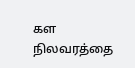கள நிலவரத்தை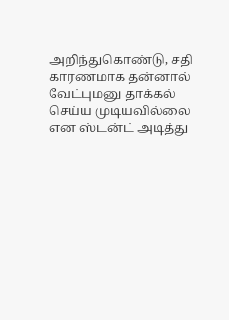அறிந்துகொண்டு, சதி காரணமாக தன்னால் வேட்புமனு தாக்கல் செய்ய முடியவில்லை என ஸ்டன்ட் அடித்து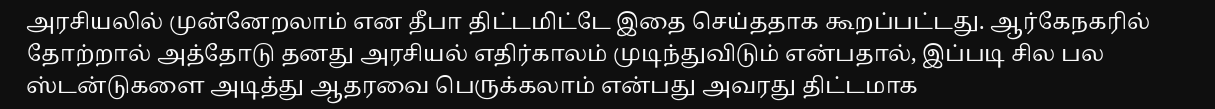அரசியலில் முன்னேறலாம் என தீபா திட்டமிட்டே இதை செய்ததாக கூறப்பட்டது. ஆர்கேநகரில் தோற்றால் அத்தோடு தனது அரசியல் எதிர்காலம் முடிந்துவிடும் என்பதால், இப்படி சில பல ஸ்டன்டுகளை அடித்து ஆதரவை பெருக்கலாம் என்பது அவரது திட்டமாக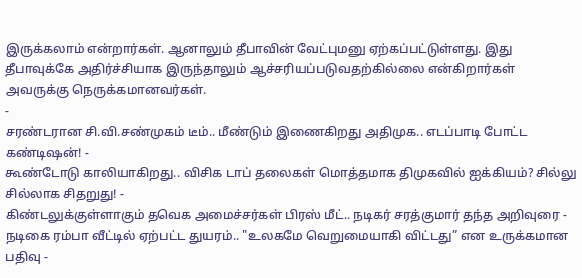இருக்கலாம் என்றார்கள். ஆனாலும் தீபாவின் வேட்புமனு ஏற்கப்பட்டுள்ளது. இது தீபாவுக்கே அதிர்ச்சியாக இருந்தாலும் ஆச்சரியப்படுவதற்கில்லை என்கிறார்கள் அவருக்கு நெருக்கமானவர்கள்.
-
சரண்டரான சி.வி.சண்முகம் டீம்.. மீண்டும் இணைகிறது அதிமுக.. எடப்பாடி போட்ட கண்டிஷன்! -
கூண்டோடு காலியாகிறது.. விசிக டாப் தலைகள் மொத்தமாக திமுகவில் ஐக்கியம்? சில்லு சில்லாக சிதறுது! -
கிண்டலுக்குள்ளாகும் தவெக அமைச்சர்கள் பிரஸ் மீட்.. நடிகர் சரத்குமார் தந்த அறிவுரை -
நடிகை ரம்பா வீட்டில் ஏற்பட்ட துயரம்.. "உலகமே வெறுமையாகி விட்டது” என உருக்கமான பதிவு -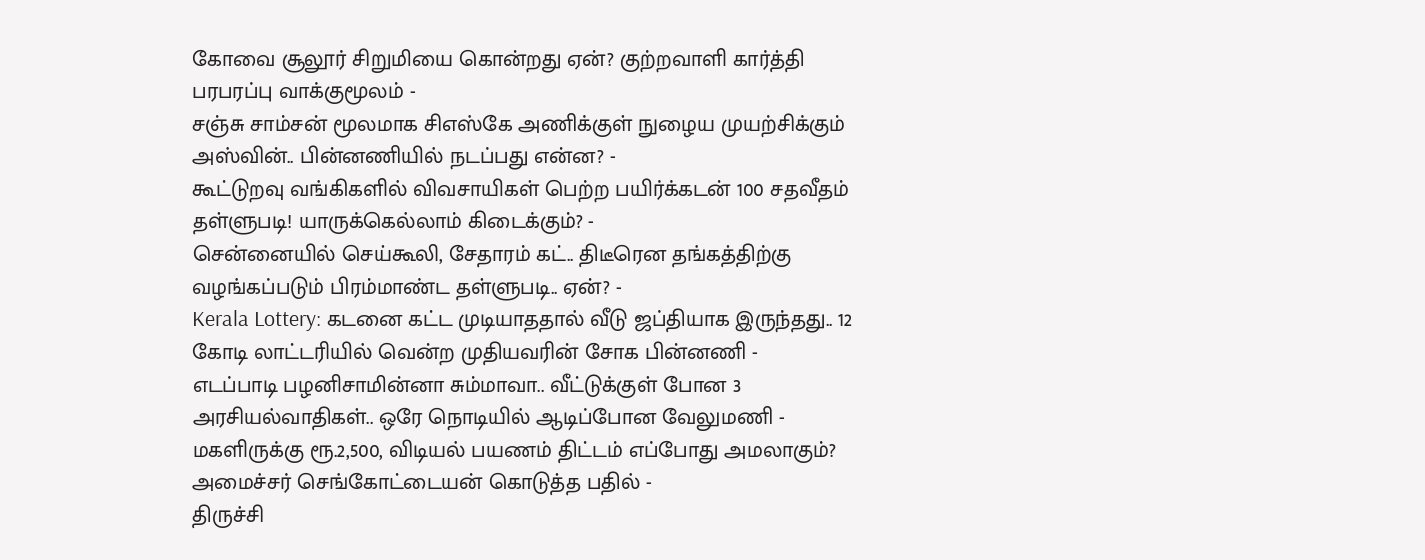கோவை சூலூர் சிறுமியை கொன்றது ஏன்? குற்றவாளி கார்த்தி பரபரப்பு வாக்குமூலம் -
சஞ்சு சாம்சன் மூலமாக சிஎஸ்கே அணிக்குள் நுழைய முயற்சிக்கும் அஸ்வின்.. பின்னணியில் நடப்பது என்ன? -
கூட்டுறவு வங்கிகளில் விவசாயிகள் பெற்ற பயிர்க்கடன் 100 சதவீதம் தள்ளுபடி! யாருக்கெல்லாம் கிடைக்கும்? -
சென்னையில் செய்கூலி, சேதாரம் கட்.. திடீரென தங்கத்திற்கு வழங்கப்படும் பிரம்மாண்ட தள்ளுபடி.. ஏன்? -
Kerala Lottery: கடனை கட்ட முடியாததால் வீடு ஜப்தியாக இருந்தது.. 12 கோடி லாட்டரியில் வென்ற முதியவரின் சோக பின்னணி -
எடப்பாடி பழனிசாமின்னா சும்மாவா.. வீட்டுக்குள் போன 3 அரசியல்வாதிகள்.. ஒரே நொடியில் ஆடிப்போன வேலுமணி -
மகளிருக்கு ரூ.2,500, விடியல் பயணம் திட்டம் எப்போது அமலாகும்? அமைச்சர் செங்கோட்டையன் கொடுத்த பதில் -
திருச்சி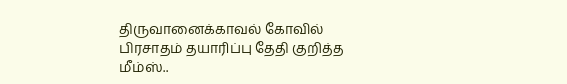திருவானைக்காவல் கோவில் பிரசாதம் தயாரிப்பு தேதி குறித்த மீம்ஸ்..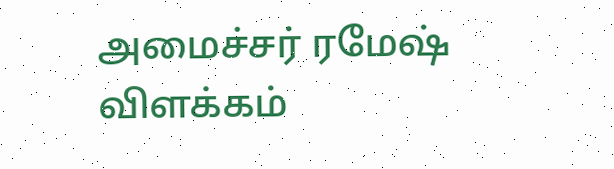அமைச்சர் ரமேஷ் விளக்கம்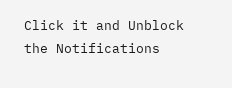Click it and Unblock the Notifications